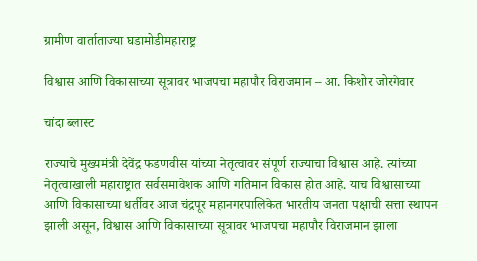ग्रामीण वार्ताताज्या घडामोडीमहाराष्ट्र

विश्वास आणि विकासाच्या सूत्रावर भाजपचा महापौर विराजमान – आ. किशोर जोरगेवार

चांदा ब्लास्ट

राज्याचे मुख्यमंत्री देवेंद्र फडणवीस यांच्या नेतृत्वावर संपूर्ण राज्याचा विश्वास आहे. त्यांच्या नेतृत्वाखाली महाराष्ट्रात सर्वसमावेशक आणि गतिमान विकास होत आहे. याच विश्वासाच्या आणि विकासाच्या धर्तीवर आज चंद्रपूर महानगरपालिकेत भारतीय जनता पक्षाची सत्ता स्थापन झाली असून, विश्वास आणि विकासाच्या सूत्रावर भाजपचा महापौर विराजमान झाला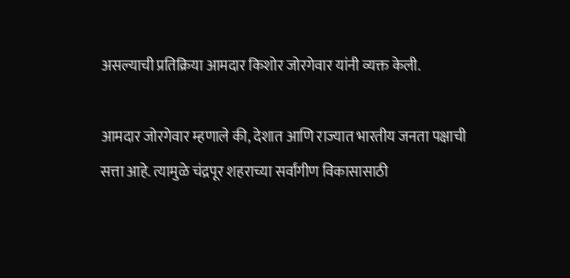असल्याची प्रतिक्रिया आमदार किशोर जोरगेवार यांनी व्यक्त केली.

आमदार जोरगेवार म्हणाले की, देशात आणि राज्यात भारतीय जनता पक्षाची सत्ता आहे. त्यामुळे चंद्रपूर शहराच्या सर्वांगीण विकासासाठी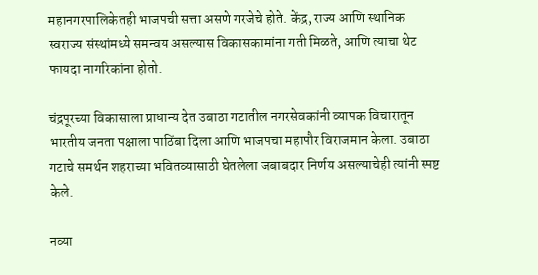महानगरपालिकेतही भाजपची सत्ता असणे गरजेचे होते. केंद्र, राज्य आणि स्थानिक स्वराज्य संस्थांमध्ये समन्वय असल्यास विकासकामांना गती मिळते, आणि त्याचा थेट फायदा नागरिकांना होतो.

चंद्रपूरच्या विकासाला प्राधान्य देत उबाठा गटातील नगरसेवकांनी व्यापक विचारातून भारतीय जनता पक्षाला पाठिंबा दिला आणि भाजपचा महापौर विराजमान केला. उबाठा गटाचे समर्थन शहराच्या भवितव्यासाठी घेतलेला जबाबदार निर्णय असल्याचेही त्यांनी स्पष्ट केले.

नव्या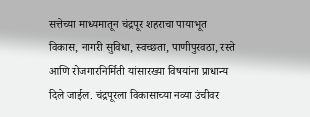सत्तेच्या माध्यमातून चंद्रपूर शहराचा पायाभूत विकास, नागरी सुविधा, स्वच्छता, पाणीपुरवठा, रस्ते आणि रोजगारनिर्मिती यांसारख्या विषयांना प्राधान्य दिले जाईल. चंद्रपूरला विकासाच्या नव्या उंचीवर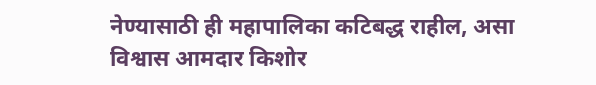नेण्यासाठी ही महापालिका कटिबद्ध राहील, असा विश्वास आमदार किशोर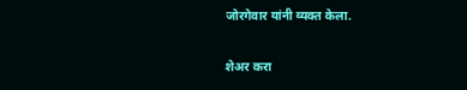जोरगेवार यांनी व्यक्त केला.

शेअर करा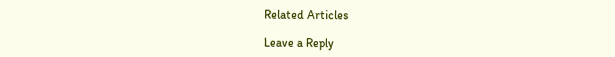Related Articles

Leave a Reply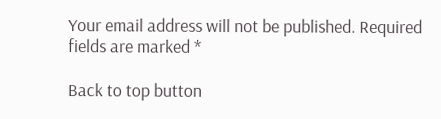Your email address will not be published. Required fields are marked *

Back to top button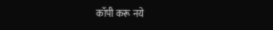कॉपी करू नये